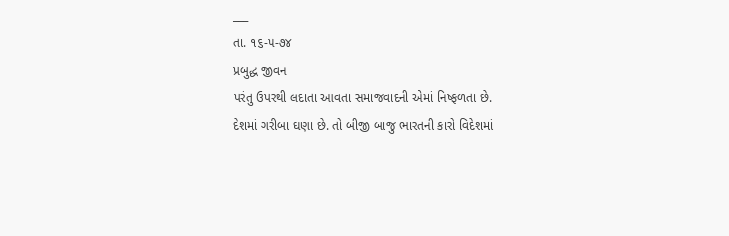___
તા. ૧૬-૫-૭૪
પ્રબુદ્ધ જીવન
પરંતુ ઉપરથી લદાતા આવતા સમાજવાદની એમાં નિષ્ફળતા છે.
દેશમાં ગરીબા ઘણા છે. તો બીજી બાજુ ભારતની કારો વિદેશમાં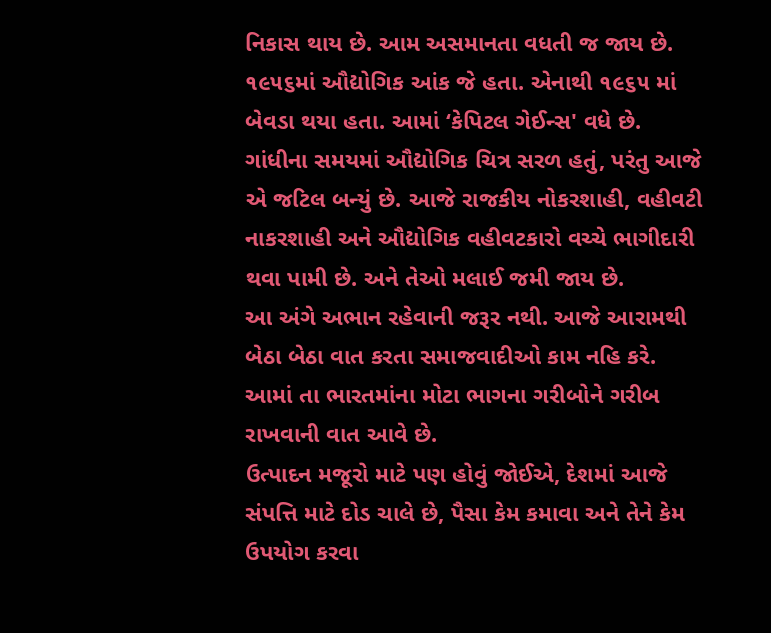નિકાસ થાય છે. આમ અસમાનતા વધતી જ જાય છે. ૧૯૫૬માં ઔદ્યોગિક આંક જે હતા. એનાથી ૧૯૬૫ માં બેવડા થયા હતા. આમાં ‘કેપિટલ ગેઈન્સ' વધે છે. ગાંધીના સમયમાં ઔદ્યોગિક ચિત્ર સરળ હતું, પરંતુ આજે એ જટિલ બન્યું છે. આજે રાજકીય નોકરશાહી, વહીવટી નાકરશાહી અને ઔદ્યોગિક વહીવટકારો વચ્ચે ભાગીદારી થવા પામી છે. અને તેઓ મલાઈ જમી જાય છે.
આ અંગે અભાન રહેવાની જરૂર નથી. આજે આરામથી બેઠા બેઠા વાત કરતા સમાજવાદીઓ કામ નહિ કરે. આમાં તા ભારતમાંના મોટા ભાગના ગરીબોને ગરીબ રાખવાની વાત આવે છે.
ઉત્પાદન મજૂરો માટે પણ હોવું જોઈએ, દેશમાં આજે સંપત્તિ માટે દોડ ચાલે છે, પૈસા કેમ કમાવા અને તેને કેમ ઉપયોગ કરવા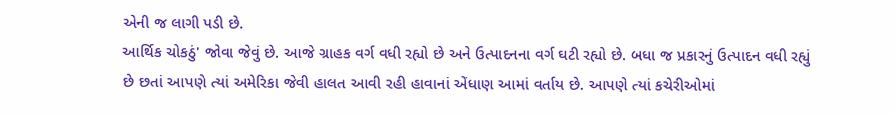એની જ લાગી પડી છે.
આર્થિક ચોકઠું' જોવા જેવું છે. આજે ગ્રાહક વર્ગ વધી રહ્યો છે અને ઉત્પાદનના વર્ગ ઘટી રહ્યો છે. બધા જ પ્રકારનું ઉત્પાદન વધી રહ્યું છે છતાં આપણે ત્યાં અમેરિકા જેવી હાલત આવી રહી હાવાનાં એંધાણ આમાં વર્તાય છે. આપણે ત્યાં કચેરીઓમાં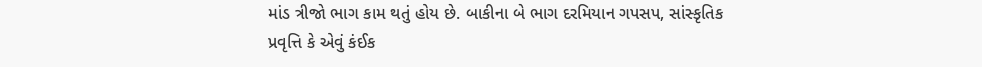માંડ ત્રીજો ભાગ કામ થતું હોય છે. બાકીના બે ભાગ દરમિયાન ગપસપ, સાંસ્કૃતિક પ્રવૃત્તિ કે એવું કંઈક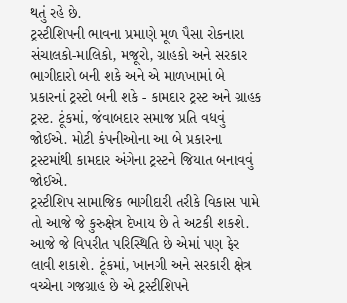થતું રહે છે.
ટ્રસ્ટીશિપની ભાવના પ્રમાણે મૂળ પૈસા રોકનારા સંચાલકો-માલિકો, મજૂરો, ગ્રાહકો અને સરકાર ભાગીદારો બની શકે અને એ માળખામાં બે પ્રકારનાં ટ્રસ્ટો બની શકે - કામદાર ટ્રસ્ટ અને ગ્રાહક ટ્રસ્ટ. ટૂંકમાં, જંવાબદાર સમાજ પ્રતિ વધવું જોઈએ. મોટી કંપનીઓના આ બે પ્રકારના ટ્રસ્ટમાંથી કામદાર અંગેના ટ્રસ્ટને જિયાત બનાવવું જોઈએ.
ટ્રસ્ટીશિપ સામાજિક ભાગીદારી તરીકે વિકાસ પામે તો આજે જે કુરુક્ષેત્ર દેખાય છે તે અટકી શકશે. આજે જે વિપરીત પરિસ્થિતિ છે એમાં પણ ફેર લાવી શકાશે. ટૂંકમાં, ખાનગી અને સરકારી ક્ષેત્ર વચ્ચેના ગજગ્રાહ છે એ ટ્રસ્ટીશિપને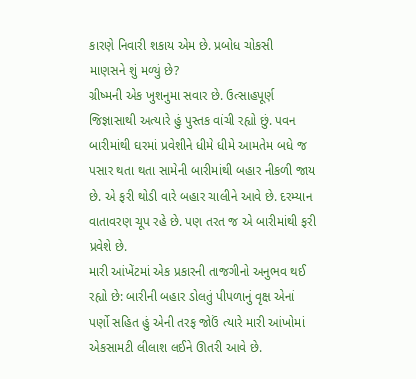કારણે નિવારી શકાય એમ છે. પ્રબોધ ચોકસી
માણસને શું મળ્યું છે?
ગ્રીષ્મની એક ખુશનુમા સવાર છે. ઉત્સાહપૂર્ણ જિજ્ઞાસાથી અત્યારે હું પુસ્તક વાંચી રહ્યો છું. પવન બારીમાંથી ઘરમાં પ્રવેશીને ધીમે ધીમે આમતેમ બધે જ પસાર થતા થતા સામેની બારીમાંથી બહાર નીકળી જાય છે. એ ફરી થોડી વારે બહાર ચાલીને આવે છે. દરમ્યાન વાતાવરણ ચૂપ રહે છે. પણ તરત જ એ બારીમાંથી ફરી પ્રવેશે છે.
મારી આંખેંટમાં એક પ્રકારની તાજગીનો અનુભવ થઈ રહ્યો છે: બારીની બહાર ડોલતું પીપળાનું વૃક્ષ એનાં પર્ણો સહિત હું એની તરફ જોઉં ત્યારે મારી આંખોમાં એકસામટી લીલાશ લઈને ઊતરી આવે છે.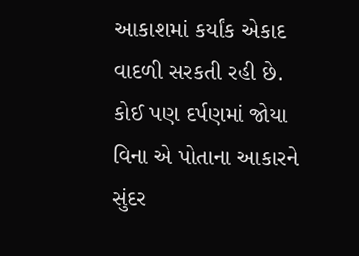આકાશમાં કર્યાંક એકાદ વાદળી સરકતી રહી છે. કોઈ પણ દર્પણમાં જોયા વિના એ પોતાના આકારને સુંદર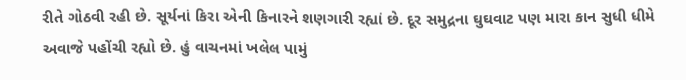રીતે ગોઠવી રહી છે. સૂર્યનાં કિરા એની કિનારને શણગારી રહ્યાં છે. દૂર સમુદ્રના ઘુઘવાટ પણ મારા કાન સુધી ધીમે અવાજે પહોંચી રહ્યો છે. હું વાચનમાં ખલેલ પામું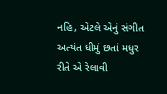નહિ, એટલે એનું સંગીત અત્યંત ધીમું છતાં મધુર રીતે એ રેલાવી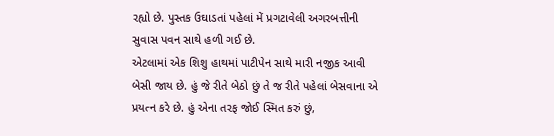રહ્યો છે. પુસ્તક ઉઘાડતાં પહેલાં મેં પ્રગટાવેલી અગરબત્તીની સુવાસ પવન સાથે હળી ગઈ છે.
એટલામાં એક શિશુ હાથમાં પાટીપેન સાથે મારી નજીક આવી બેસી જાય છે. હું જે રીતે બેઠો છું તે જ રીતે પહેલાં બેસવાના એ પ્રયત્ન કરે છે. હું એના તરફ જોઈ સ્મિત કરું છું,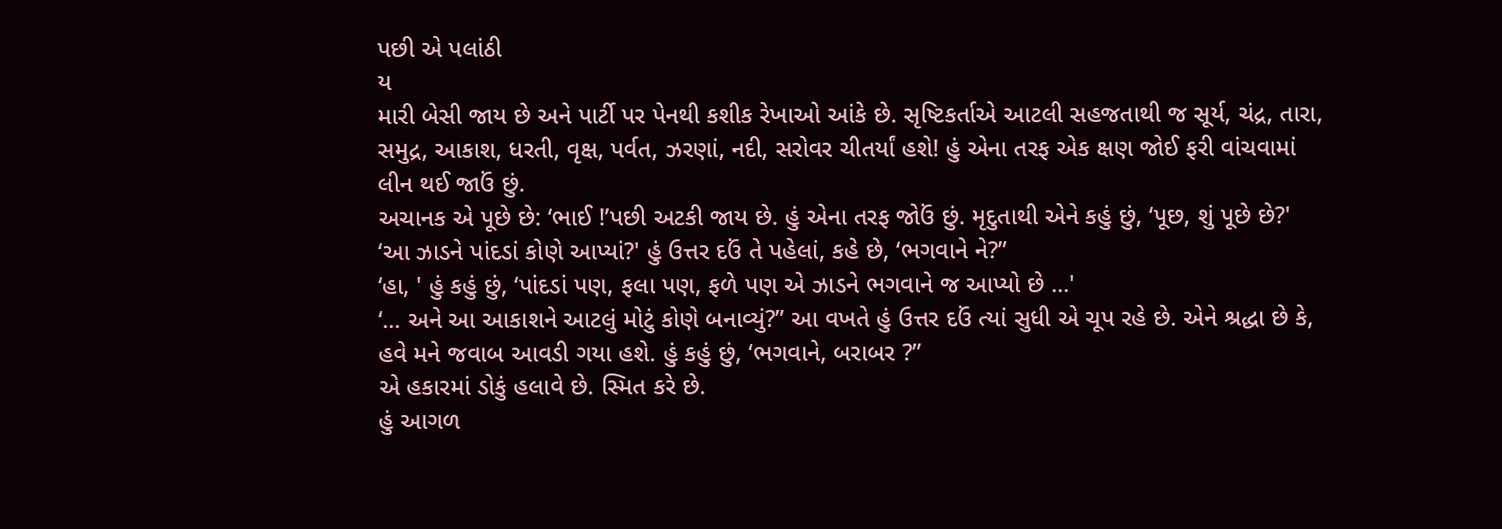પછી એ પલાંઠી
ય
મારી બેસી જાય છે અને પાર્ટી પર પેનથી કશીક રેખાઓ આંકે છે. સૃષ્ટિકર્તાએ આટલી સહજતાથી જ સૂર્ય, ચંદ્ર, તારા, સમુદ્ર, આકાશ, ધરતી, વૃક્ષ, પર્વત, ઝરણાં, નદી, સરોવર ચીતર્યાં હશે! હું એના તરફ એક ક્ષણ જોઈ ફરી વાંચવામાં લીન થઈ જાઉં છું.
અચાનક એ પૂછે છે: ‘ભાઈ !’પછી અટકી જાય છે. હું એના તરફ જોઉં છું. મૃદુતાથી એને કહું છું, ‘પૂછ, શું પૂછે છે?'
‘આ ઝાડને પાંદડાં કોણે આપ્યાં?' હું ઉત્તર દઉં તે પહેલાં, કહે છે, ‘ભગવાને ને?”
‘હા, ' હું કહું છું, ‘પાંદડાં પણ, ફલા પણ, ફળે પણ એ ઝાડને ભગવાને જ આપ્યો છે ...'
‘... અને આ આકાશને આટલું મોટું કોણે બનાવ્યું?” આ વખતે હું ઉત્તર દઉં ત્યાં સુધી એ ચૂપ રહે છે. એને શ્રદ્ધા છે કે, હવે મને જવાબ આવડી ગયા હશે. હું કહું છું, ‘ભગવાને, બરાબર ?”
એ હકારમાં ડોકું હલાવે છે. સ્મિત કરે છે.
હું આગળ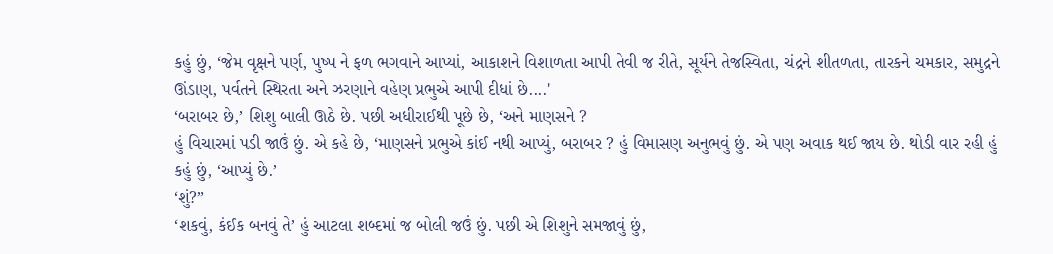કહું છું, ‘જેમ વૃક્ષને પર્ણ, પુષ્પ ને ફળ ભગવાને આપ્યાં, આકાશને વિશાળતા આપી તેવી જ રીતે, સૂર્યને તેજસ્વિતા, ચંદ્રને શીતળતા, તારકને ચમકાર, સમુદ્રને ઊંડાણ, પર્વતને સ્થિરતા અને ઝરણાને વહેણ પ્રભુએ આપી દીધાં છે....'
‘બરાબર છે,’ શિશુ બાલી ઊઠે છે. પછી અધીરાઈથી પૂછે છે, ‘અને માણસને ?
હું વિચારમાં પડી જાઉં છું. એ કહે છે, ‘માણસને પ્રભુએ કાંઈ નથી આપ્યું, બરાબર ? હું વિમાસણ અનુભવું છું. એ પણ અવાક થઈ જાય છે. થોડી વાર રહી હું કહું છું, ‘આપ્યું છે.’
‘શું?”
‘શકવું, કંઈક બનવું તે’ હું આટલા શબ્દમાં જ બોલી જઉં છું. પછી એ શિશુને સમજાવું છું,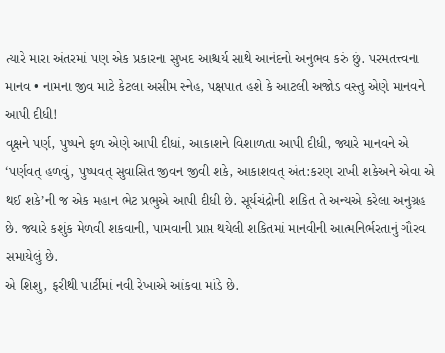ત્યારે મારા અંતરમાં પણ એક પ્રકારના સુખદ આશ્ચર્ય સાથે આનંદનો અનુભવ કરું છું. પરમતત્ત્વના માનવ • નામના જીવ માટે કેટલા અસીમ સ્નેહ, પક્ષપાત હશે કે આટલી અજોડ વસ્તુ એણે માનવને આપી દીધી!
વૃક્ષને પર્ણ, પુષ્પને ફળ એણે આપી દીધાં, આકાશને વિશાળતા આપી દીધી, જ્યારે માનવને એ ‘પર્ણવત્ હળવું, પુષ્પવત્ સુવાસિત જીવન જીવી શકે, આકાશવત્ અંત:કરણ રાખી શકેઅને એવા એ થઈ શકે’ની જ એક મહાન ભેટ પ્રભુએ આપી દીધી છે. સૂર્યચંદ્રોની શકિત તે અન્યએ કરેલા અનુગ્રહ છે. જ્યારે કશુંક મેળવી શકવાની, પામવાની પ્રાપ્ત થયેલી શકિતમાં માનવીની આત્મનિર્ભરતાનું ગૌરવ સમાયેલું છે.
એ શિશુ, ફરીથી પાર્ટીમાં નવી રેખાએ આંકવા માંડે છે.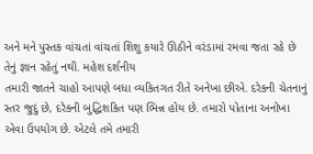અને મને પુસ્તક વાંચતાં વાંચતાં શિશુ કયારે ઊઠીને વરંડામાં રમવા જતા રહે છે તેનું જ્ઞાન રહેતું નથી. મહેશ દર્શનીય
તમારી જાતને ચાહો આપણે બધા વ્યકિતગત રીતે અનેખા છીએ. દરેકની ચેતનાનું સ્તર જુદું છે, દરેકની બુદ્ધિશકિત પણ ભિન્ન હોય છે. તમારો પોતાના અનોખા એવા ઉપયોગ છે. એટલે તમે તમારી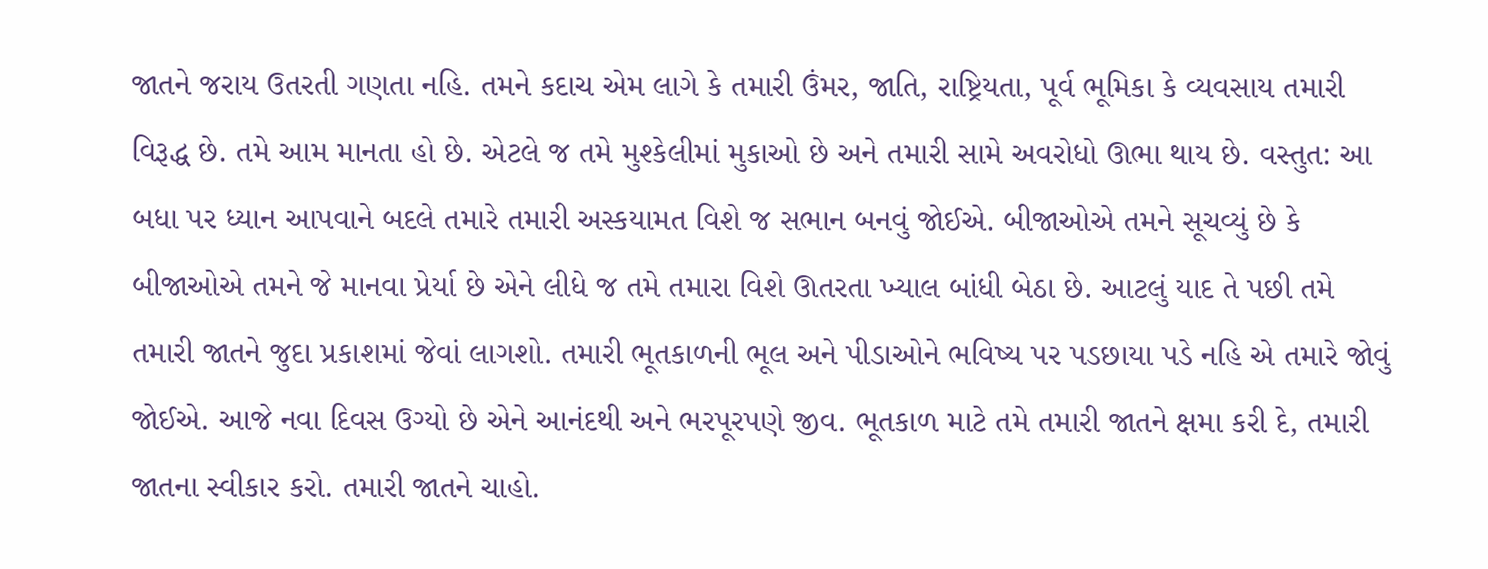જાતને જરાય ઉતરતી ગણતા નહિ. તમને કદાચ એમ લાગે કે તમારી ઉંમર, જાતિ, રાષ્ટ્રિયતા, પૂર્વ ભૂમિકા કે વ્યવસાય તમારી વિરૂદ્ધ છે. તમે આમ માનતા હો છે. એટલે જ તમે મુશ્કેલીમાં મુકાઓ છે અને તમારી સામે અવરોધો ઊભા થાય છે. વસ્તુત: આ બધા પર ધ્યાન આપવાને બદલે તમારે તમારી અસ્કયામત વિશે જ સભાન બનવું જોઈએ. બીજાઓએ તમને સૂચવ્યું છે કે બીજાઓએ તમને જે માનવા પ્રેર્યા છે એને લીધે જ તમે તમારા વિશે ઊતરતા ખ્યાલ બાંધી બેઠા છે. આટલું યાદ તે પછી તમે તમારી જાતને જુદા પ્રકાશમાં જેવાં લાગશો. તમારી ભૂતકાળની ભૂલ અને પીડાઓને ભવિષ્ય પર પડછાયા પડે નહિ એ તમારે જોવું જોઈએ. આજે નવા દિવસ ઉગ્યો છે એને આનંદથી અને ભરપૂરપણે જીવ. ભૂતકાળ માટે તમે તમારી જાતને ક્ષમા કરી દે, તમારી જાતના સ્વીકાર કરો. તમારી જાતને ચાહો.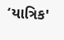‘યાત્રિક'